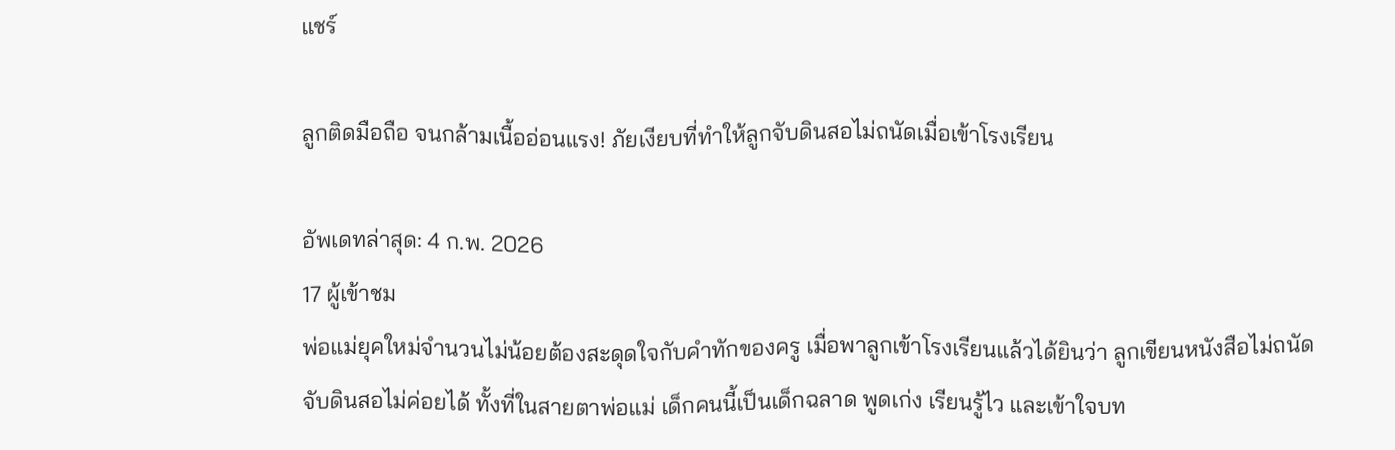แชร์

ลูกติดมือถือ จนกล้ามเนื้ออ่อนแรง! ภัยเงียบที่ทำให้ลูกจับดินสอไม่ถนัดเมื่อเข้าโรงเรียน

อัพเดทล่าสุด: 4 ก.พ. 2026
17 ผู้เข้าชม
พ่อแม่ยุคใหม่จำนวนไม่น้อยต้องสะดุดใจกับคำทักของครู เมื่อพาลูกเข้าโรงเรียนแล้วได้ยินว่า ลูกเขียนหนังสือไม่ถนัด จับดินสอไม่ค่อยได้ ทั้งที่ในสายตาพ่อแม่ เด็กคนนี้เป็นเด็กฉลาด พูดเก่ง เรียนรู้ไว และเข้าใจบท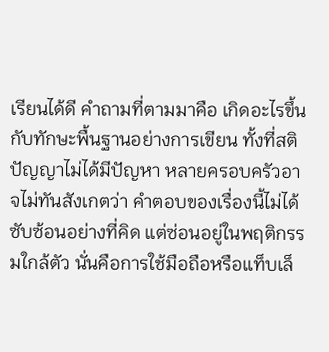เรียนได้ดี คำถามที่ตามมาคือ เกิดอะไรขึ้นกับทักษะพื้นฐานอย่างการเขียน ทั้งที่สติปัญญาไม่ได้มีปัญหา หลายครอบครัวอาจไม่ทันสังเกตว่า คำตอบของเรื่องนี้ไม่ได้ซับซ้อนอย่างที่คิด แต่ซ่อนอยู่ในพฤติกรรมใกล้ตัว นั่นคือการใช้มือถือหรือแท็บเล็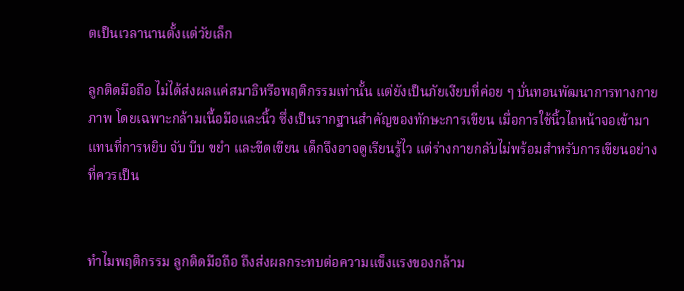ตเป็นเวลานานตั้งแต่วัยเล็ก

ลูกติดมือถือ ไม่ได้ส่งผลแค่สมาธิหรือพฤติกรรมเท่านั้น แต่ยังเป็นภัยเงียบที่ค่อย ๆ บั่นทอนพัฒนาการทางกายภาพ โดยเฉพาะกล้ามเนื้อมือและนิ้ว ซึ่งเป็นรากฐานสำคัญของทักษะการเขียน เมื่อการใช้นิ้วไถหน้าจอเข้ามาแทนที่การหยิบ จับ บีบ ขยำ และขีดเขียน เด็กจึงอาจดูเรียนรู้ไว แต่ร่างกายกลับไม่พร้อมสำหรับการเขียนอย่างที่ควรเป็น


ทำไมพฤติกรรม ลูกติดมือถือ ถึงส่งผลกระทบต่อความแข็งแรงของกล้าม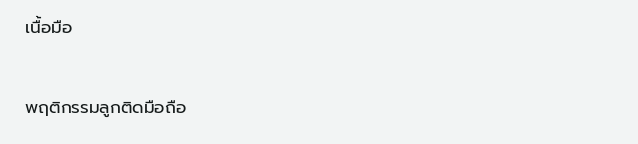เนื้อมือ


พฤติกรรมลูกติดมือถือ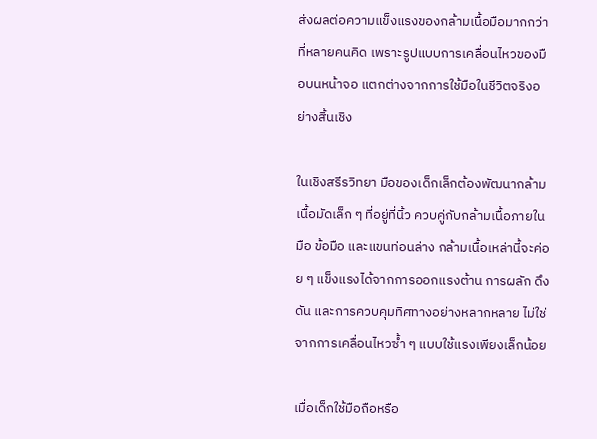ส่งผลต่อความแข็งแรงของกล้ามเนื้อมือมากกว่าที่หลายคนคิด เพราะรูปแบบการเคลื่อนไหวของมือบนหน้าจอ แตกต่างจากการใช้มือในชีวิตจริงอย่างสิ้นเชิง

ในเชิงสรีรวิทยา มือของเด็กเล็กต้องพัฒนากล้ามเนื้อมัดเล็ก ๆ ที่อยู่ที่นิ้ว ควบคู่กับกล้ามเนื้อภายในมือ ข้อมือ และแขนท่อนล่าง กล้ามเนื้อเหล่านี้จะค่อย ๆ แข็งแรงได้จากการออกแรงต้าน การผลัก ดึง ดัน และการควบคุมทิศทางอย่างหลากหลาย ไม่ใช่จากการเคลื่อนไหวซ้ำ ๆ แบบใช้แรงเพียงเล็กน้อย

เมื่อเด็กใช้มือถือหรือ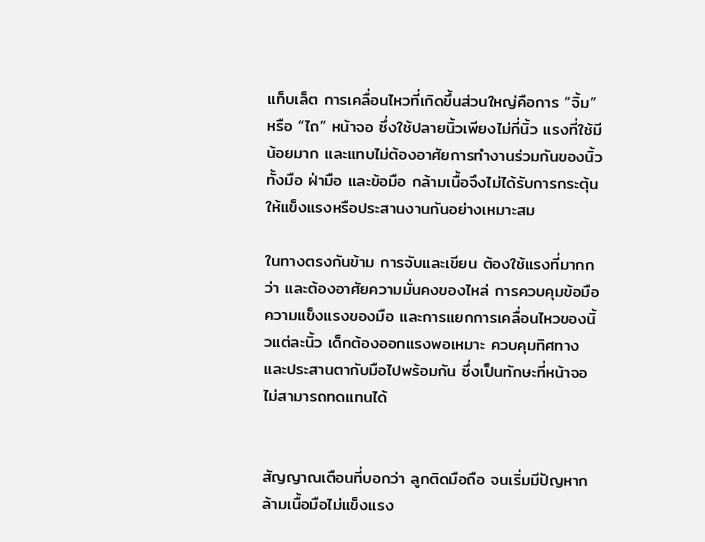แท็บเล็ต การเคลื่อนไหวที่เกิดขึ้นส่วนใหญ่คือการ “จิ้ม” หรือ “ไถ” หน้าจอ ซึ่งใช้ปลายนิ้วเพียงไม่กี่นิ้ว แรงที่ใช้มีน้อยมาก และแทบไม่ต้องอาศัยการทำงานร่วมกันของนิ้วทั้งมือ ฝ่ามือ และข้อมือ กล้ามเนื้อจึงไม่ได้รับการกระตุ้นให้แข็งแรงหรือประสานงานกันอย่างเหมาะสม

ในทางตรงกันข้าม การจับและเขียน ต้องใช้แรงที่มากกว่า และต้องอาศัยความมั่นคงของไหล่ การควบคุมข้อมือ ความแข็งแรงของมือ และการแยกการเคลื่อนไหวของนิ้วแต่ละนิ้ว เด็กต้องออกแรงพอเหมาะ ควบคุมทิศทาง และประสานตากับมือไปพร้อมกัน ซึ่งเป็นทักษะที่หน้าจอไม่สามารถทดแทนได้


สัญญาณเตือนที่บอกว่า ลูกติดมือถือ จนเริ่มมีปัญหากล้ามเนื้อมือไม่แข็งแรง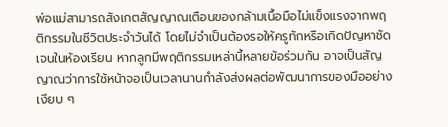พ่อแม่สามารถสังเกตสัญญาณเตือนของกล้ามเนื้อมือไม่แข็งแรงจากพฤติกรรมในชีวิตประจำวันได้ โดยไม่จำเป็นต้องรอให้ครูทักหรือเกิดปัญหาชัดเจนในห้องเรียน หากลูกมีพฤติกรรมเหล่านี้หลายข้อร่วมกัน อาจเป็นสัญญาณว่าการใช้หน้าจอเป็นเวลานานกำลังส่งผลต่อพัฒนาการของมืออย่างเงียบ ๆ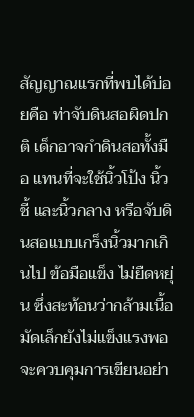สัญญาณแรกที่พบได้บ่อยคือ ท่าจับดินสอผิดปกติ เด็กอาจกำดินสอทั้งมือ แทนที่จะใช้นิ้วโป้ง นิ้วชี้ และนิ้วกลาง หรือจับดินสอแบบเกร็งนิ้วมากเกินไป ข้อมือแข็ง ไม่ยืดหยุ่น ซึ่งสะท้อนว่ากล้ามเนื้อมัดเล็กยังไม่แข็งแรงพอจะควบคุมการเขียนอย่า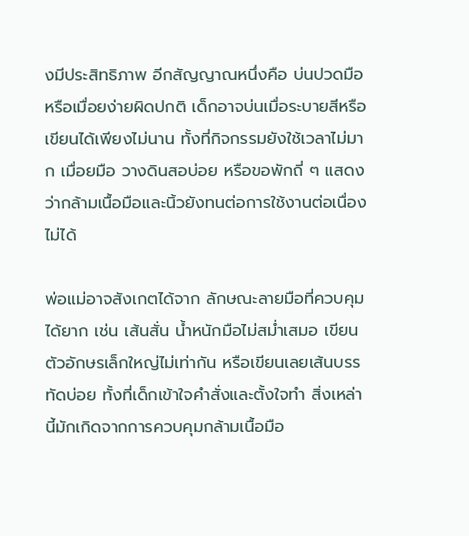งมีประสิทธิภาพ อีกสัญญาณหนึ่งคือ บ่นปวดมือหรือเมื่อยง่ายผิดปกติ เด็กอาจบ่นเมื่อระบายสีหรือเขียนได้เพียงไม่นาน ทั้งที่กิจกรรมยังใช้เวลาไม่มาก เมื่อยมือ วางดินสอบ่อย หรือขอพักถี่ ๆ แสดงว่ากล้ามเนื้อมือและนิ้วยังทนต่อการใช้งานต่อเนื่องไม่ได้

พ่อแม่อาจสังเกตได้จาก ลักษณะลายมือที่ควบคุมได้ยาก เช่น เส้นสั่น น้ำหนักมือไม่สม่ำเสมอ เขียนตัวอักษรเล็กใหญ่ไม่เท่ากัน หรือเขียนเลยเส้นบรรทัดบ่อย ทั้งที่เด็กเข้าใจคำสั่งและตั้งใจทำ สิ่งเหล่านี้มักเกิดจากการควบคุมกล้ามเนื้อมือ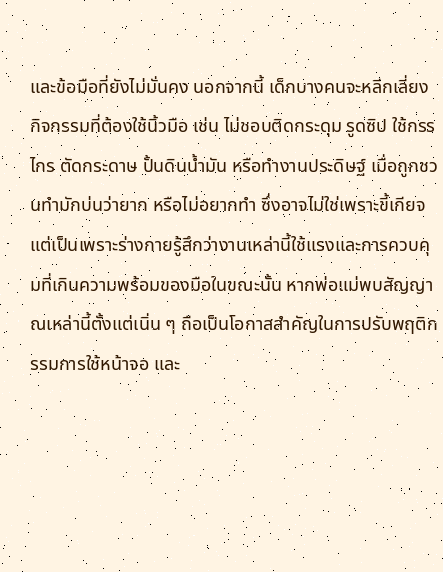และข้อมือที่ยังไม่มั่นคง นอกจากนี้ เด็กบางคนจะหลีกเลี่ยงกิจกรรมที่ต้องใช้นิ้วมือ เช่น ไม่ชอบติดกระดุม รูดซิป ใช้กรรไกร ตัดกระดาษ ปั้นดินน้ำมัน หรือทำงานประดิษฐ์ เมื่อถูกชวนทำมักบ่นว่ายาก หรือไม่อยากทำ ซึ่งอาจไม่ใช่เพราะขี้เกียจ แต่เป็นเพราะร่างกายรู้สึกว่างานเหล่านี้ใช้แรงและการควบคุมที่เกินความพร้อมของมือในขณะนั้น หากพ่อแม่พบสัญญาณเหล่านี้ตั้งแต่เนิ่น ๆ ถือเป็นโอกาสสำคัญในการปรับพฤติกรรมการใช้หน้าจอ และ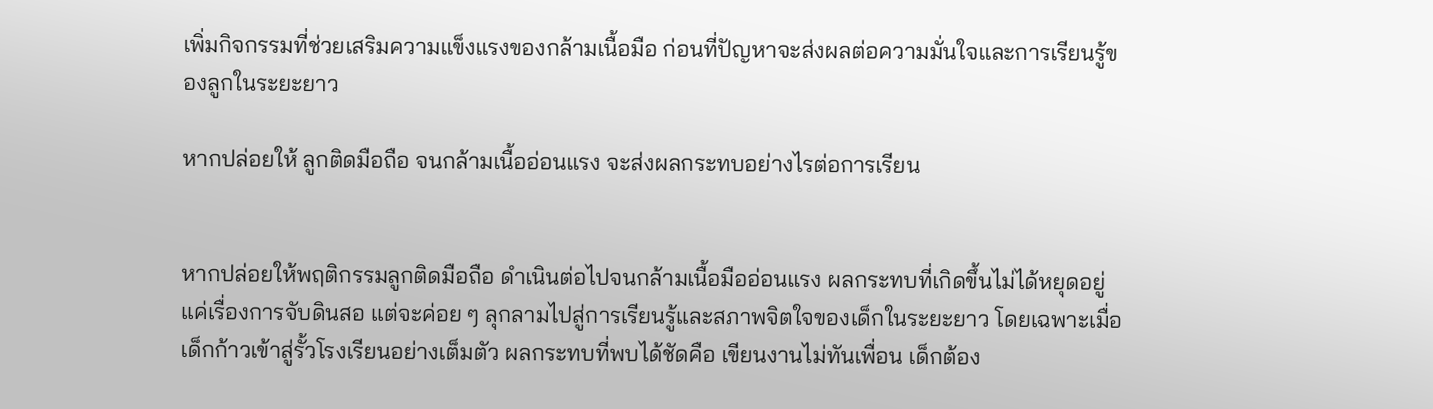เพิ่มกิจกรรมที่ช่วยเสริมความแข็งแรงของกล้ามเนื้อมือ ก่อนที่ปัญหาจะส่งผลต่อความมั่นใจและการเรียนรู้ของลูกในระยะยาว

หากปล่อยให้ ลูกติดมือถือ จนกล้ามเนื้ออ่อนแรง จะส่งผลกระทบอย่างไรต่อการเรียน


หากปล่อยให้พฤติกรรมลูกติดมือถือ ดำเนินต่อไปจนกล้ามเนื้อมืออ่อนแรง ผลกระทบที่เกิดขึ้นไม่ได้หยุดอยู่แค่เรื่องการจับดินสอ แต่จะค่อย ๆ ลุกลามไปสู่การเรียนรู้และสภาพจิตใจของเด็กในระยะยาว โดยเฉพาะเมื่อเด็กก้าวเข้าสู่รั้วโรงเรียนอย่างเต็มตัว ผลกระทบที่พบได้ชัดคือ เขียนงานไม่ทันเพื่อน เด็กต้อง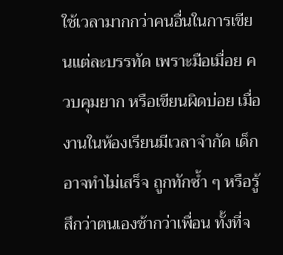ใช้เวลามากกว่าคนอื่นในการเขียนแต่ละบรรทัด เพราะมือเมื่อย ควบคุมยาก หรือเขียนผิดบ่อย เมื่องานในห้องเรียนมีเวลาจำกัด เด็กอาจทำไม่เสร็จ ถูกทักซ้ำ ๆ หรือรู้สึกว่าตนเองช้ากว่าเพื่อน ทั้งที่จ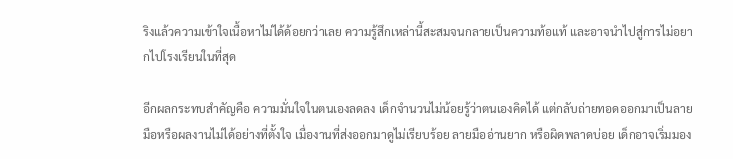ริงแล้วความเข้าใจเนื้อหาไม่ได้ด้อยกว่าเลย ความรู้สึกเหล่านี้สะสมจนกลายเป็นความท้อแท้ และอาจนำไปสู่การไม่อยากไปโรงเรียนในที่สุด

อีกผลกระทบสำคัญคือ ความมั่นใจในตนเองลดลง เด็กจำนวนไม่น้อยรู้ว่าตนเองคิดได้ แต่กลับถ่ายทอดออกมาเป็นลายมือหรือผลงานไม่ได้อย่างที่ตั้งใจ เมื่องานที่ส่งออกมาดูไม่เรียบร้อย ลายมืออ่านยาก หรือผิดพลาดบ่อย เด็กอาจเริ่มมอง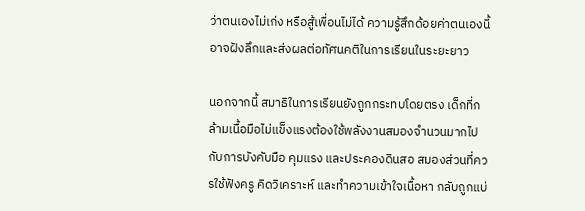ว่าตนเองไม่เก่ง หรือสู้เพื่อนไม่ได้ ความรู้สึกด้อยค่าตนเองนี้อาจฝังลึกและส่งผลต่อทัศนคติในการเรียนในระยะยาว

นอกจากนี้ สมาธิในการเรียนยังถูกกระทบโดยตรง เด็กที่กล้ามเนื้อมือไม่แข็งแรงต้องใช้พลังงานสมองจำนวนมากไปกับการบังคับมือ คุมแรง และประคองดินสอ สมองส่วนที่ควรใช้ฟังครู คิดวิเคราะห์ และทำความเข้าใจเนื้อหา กลับถูกแบ่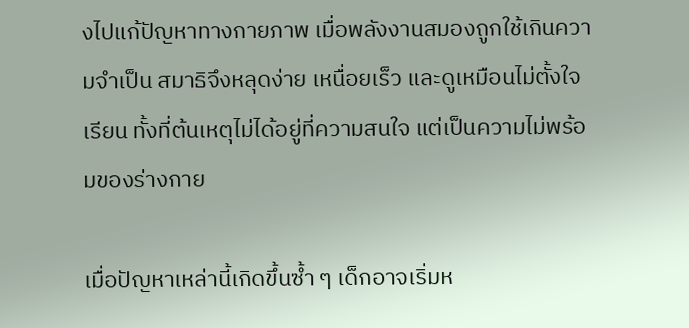งไปแก้ปัญหาทางกายภาพ เมื่อพลังงานสมองถูกใช้เกินความจำเป็น สมาธิจึงหลุดง่าย เหนื่อยเร็ว และดูเหมือนไม่ตั้งใจเรียน ทั้งที่ต้นเหตุไม่ได้อยู่ที่ความสนใจ แต่เป็นความไม่พร้อมของร่างกาย

เมื่อปัญหาเหล่านี้เกิดขึ้นซ้ำ ๆ เด็กอาจเริ่มห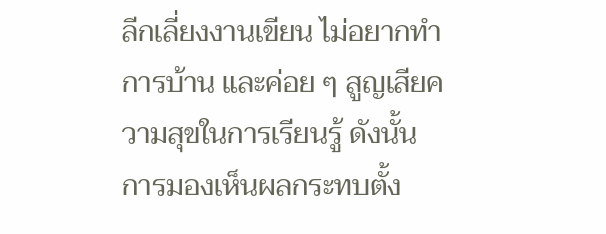ลีกเลี่ยงงานเขียน ไม่อยากทำการบ้าน และค่อย ๆ สูญเสียความสุขในการเรียนรู้ ดังนั้น การมองเห็นผลกระทบตั้ง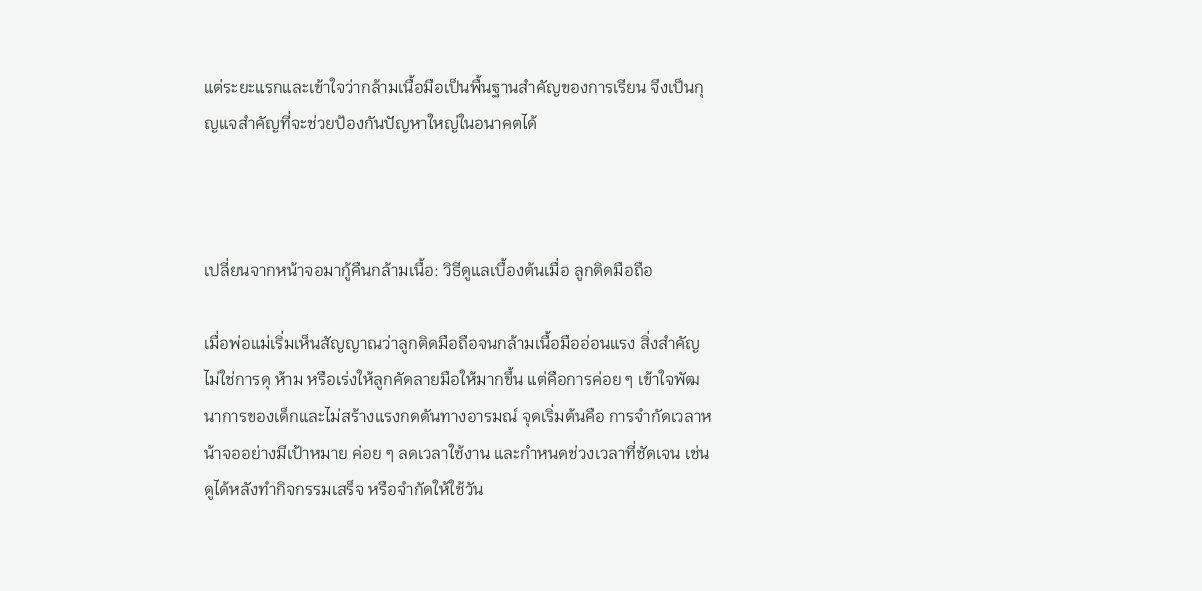แต่ระยะแรกและเข้าใจว่ากล้ามเนื้อมือเป็นพื้นฐานสำคัญของการเรียน จึงเป็นกุญแจสำคัญที่จะช่วยป้องกันปัญหาใหญ่ในอนาคตได้



เปลี่ยนจากหน้าจอมากู้คืนกล้ามเนื้อ: วิธีดูแลเบื้องต้นเมื่อ ลูกติดมือถือ

เมื่อพ่อแม่เริ่มเห็นสัญญาณว่าลูกติดมือถือจนกล้ามเนื้อมืออ่อนแรง สิ่งสำคัญไม่ใช่การดุ ห้าม หรือเร่งให้ลูกคัดลายมือให้มากขึ้น แต่คือการค่อย ๆ เข้าใจพัฒนาการของเด็กและไม่สร้างแรงกดดันทางอารมณ์ จุดเริ่มต้นคือ การจำกัดเวลาหน้าจออย่างมีเป้าหมาย ค่อย ๆ ลดเวลาใช้งาน และกำหนดช่วงเวลาที่ชัดเจน เช่น ดูได้หลังทำกิจกรรมเสร็จ หรือจำกัดให้ใช้วัน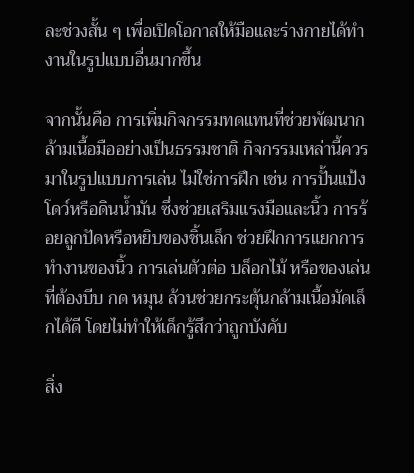ละช่วงสั้น ๆ เพื่อเปิดโอกาสให้มือและร่างกายได้ทำงานในรูปแบบอื่นมากขึ้น

จากนั้นคือ การเพิ่มกิจกรรมทดแทนที่ช่วยพัฒนากล้ามเนื้อมืออย่างเป็นธรรมชาติ กิจกรรมเหล่านี้ควรมาในรูปแบบการเล่น ไม่ใช่การฝึก เช่น การปั้นแป้งโดว์หรือดินน้ำมัน ซึ่งช่วยเสริมแรงมือและนิ้ว การร้อยลูกปัดหรือหยิบของชิ้นเล็ก ช่วยฝึกการแยกการทำงานของนิ้ว การเล่นตัวต่อ บล็อกไม้ หรือของเล่นที่ต้องบีบ กด หมุน ล้วนช่วยกระตุ้นกล้ามเนื้อมัดเล็กได้ดี โดยไม่ทำให้เด็กรู้สึกว่าถูกบังคับ

สิ่ง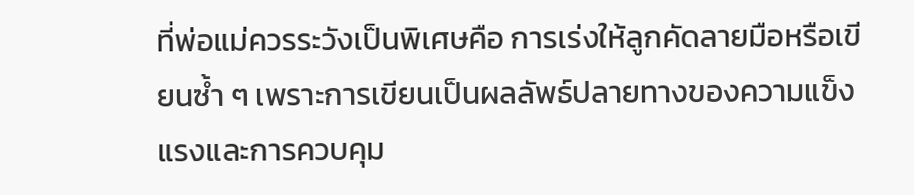ที่พ่อแม่ควรระวังเป็นพิเศษคือ การเร่งให้ลูกคัดลายมือหรือเขียนซ้ำ ๆ เพราะการเขียนเป็นผลลัพธ์ปลายทางของความแข็งแรงและการควบคุม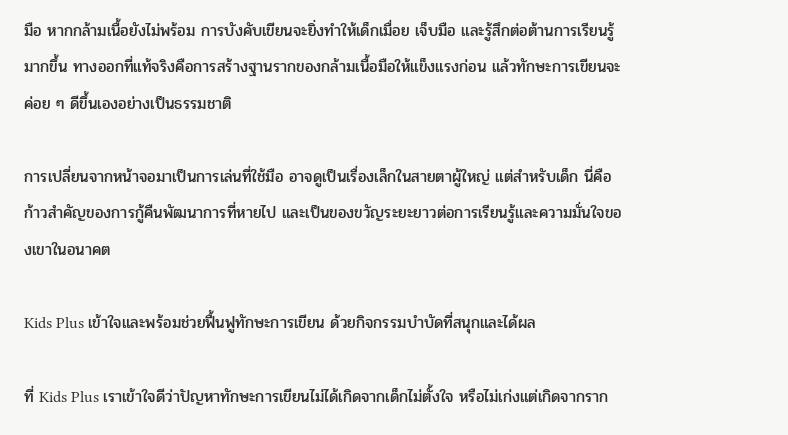มือ หากกล้ามเนื้อยังไม่พร้อม การบังคับเขียนจะยิ่งทำให้เด็กเมื่อย เจ็บมือ และรู้สึกต่อต้านการเรียนรู้มากขึ้น ทางออกที่แท้จริงคือการสร้างฐานรากของกล้ามเนื้อมือให้แข็งแรงก่อน แล้วทักษะการเขียนจะค่อย ๆ ดีขึ้นเองอย่างเป็นธรรมชาติ

การเปลี่ยนจากหน้าจอมาเป็นการเล่นที่ใช้มือ อาจดูเป็นเรื่องเล็กในสายตาผู้ใหญ่ แต่สำหรับเด็ก นี่คือก้าวสำคัญของการกู้คืนพัฒนาการที่หายไป และเป็นของขวัญระยะยาวต่อการเรียนรู้และความมั่นใจของเขาในอนาคต

Kids Plus เข้าใจและพร้อมช่วยฟื้นฟูทักษะการเขียน ด้วยกิจกรรมบำบัดที่สนุกและได้ผล

ที่ Kids Plus เราเข้าใจดีว่าปัญหาทักษะการเขียนไม่ได้เกิดจากเด็กไม่ตั้งใจ หรือไม่เก่งแต่เกิดจากราก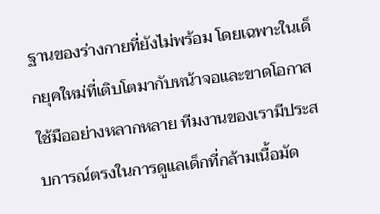ฐานของร่างกายที่ยังไม่พร้อม โดยเฉพาะในเด็กยุคใหม่ที่เติบโตมากับหน้าจอและขาดโอกาสใช้มืออย่างหลากหลาย ทีมงานของเรามีประสบการณ์ตรงในการดูแลเด็กที่กล้ามเนื้อมัด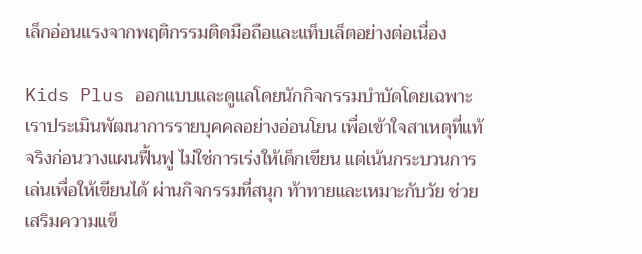เล็กอ่อนแรงจากพฤติกรรมติดมือถือและแท็บเล็ตอย่างต่อเนื่อง

Kids Plus ออกแบบและดูแลโดยนักกิจกรรมบำบัดโดยเฉพาะ เราประเมินพัฒนาการรายบุคคลอย่างอ่อนโยน เพื่อเข้าใจสาเหตุที่แท้จริงก่อนวางแผนฟื้นฟู ไม่ใช่การเร่งให้เด็กเขียน แต่เน้นกระบวนการ เล่นเพื่อให้เขียนได้ ผ่านกิจกรรมที่สนุก ท้าทายและเหมาะกับวัย ช่วยเสริมความแข็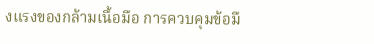งแรงของกล้ามเนื้อมือ การควบคุมข้อมื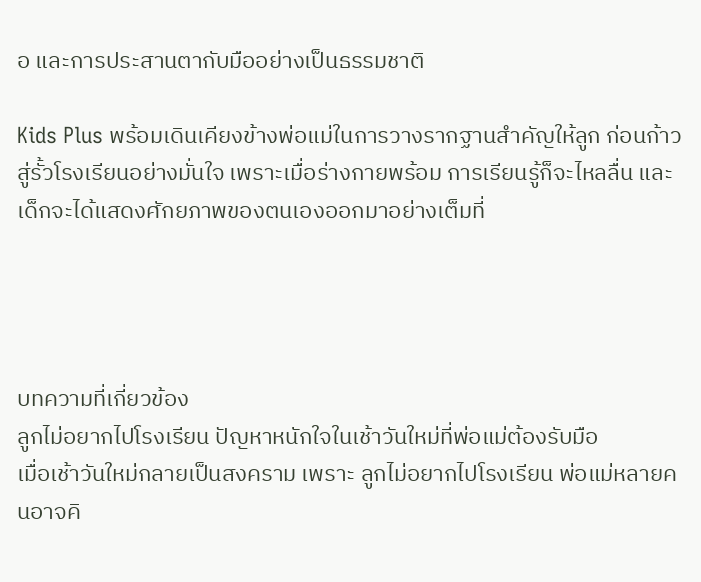อ และการประสานตากับมืออย่างเป็นธรรมชาติ

Kids Plus พร้อมเดินเคียงข้างพ่อแม่ในการวางรากฐานสำคัญให้ลูก ก่อนก้าวสู่รั้วโรงเรียนอย่างมั่นใจ เพราะเมื่อร่างกายพร้อม การเรียนรู้ก็จะไหลลื่น และเด็กจะได้แสดงศักยภาพของตนเองออกมาอย่างเต็มที่




บทความที่เกี่ยวข้อง
ลูกไม่อยากไปโรงเรียน ปัญหาหนักใจในเช้าวันใหม่ที่พ่อแม่ต้องรับมือ
เมื่อเช้าวันใหม่กลายเป็นสงคราม เพราะ ลูกไม่อยากไปโรงเรียน พ่อแม่หลายคนอาจคิ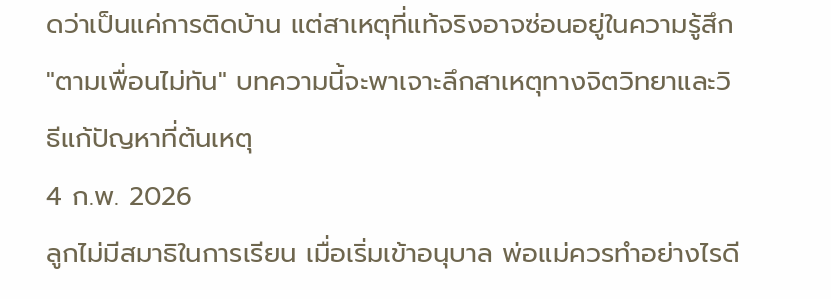ดว่าเป็นแค่การติดบ้าน แต่สาเหตุที่แท้จริงอาจซ่อนอยู่ในความรู้สึก "ตามเพื่อนไม่ทัน" บทความนี้จะพาเจาะลึกสาเหตุทางจิตวิทยาและวิธีแก้ปัญหาที่ต้นเหตุ
4 ก.พ. 2026
ลูกไม่มีสมาธิในการเรียน เมื่อเริ่มเข้าอนุบาล พ่อแม่ควรทำอย่างไรดี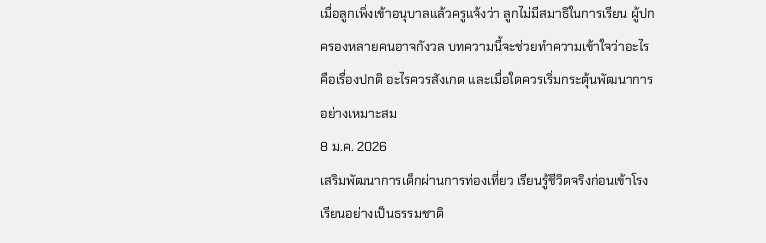เมื่อลูกเพิ่งเข้าอนุบาลแล้วครูแจ้งว่า ลูกไม่มีสมาธิในการเรียน ผู้ปกครองหลายคนอาจกังวล บทความนี้จะช่วยทำความเข้าใจว่าอะไรคือเรื่องปกติ อะไรควรสังเกต และเมื่อใดควรเริ่มกระตุ้นพัฒนาการอย่างเหมาะสม
8 ม.ค. 2026
เสริมพัฒนาการเด็กผ่านการท่องเที่ยว เรียนรู้ชีวิตจริงก่อนเข้าโรงเรียนอย่างเป็นธรรมชาติ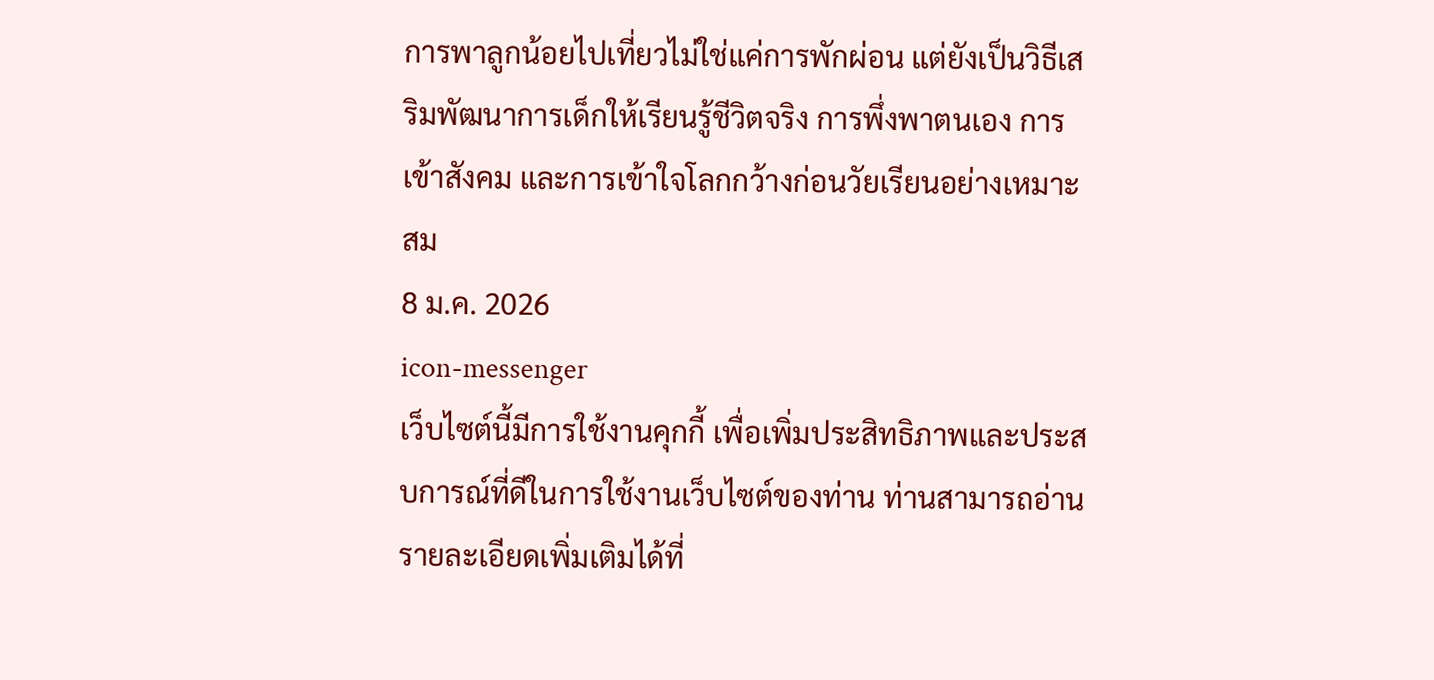การพาลูกน้อยไปเที่ยวไม่ใช่แค่การพักผ่อน แต่ยังเป็นวิธีเสริมพัฒนาการเด็กให้เรียนรู้ชีวิตจริง การพึ่งพาตนเอง การเข้าสังคม และการเข้าใจโลกกว้างก่อนวัยเรียนอย่างเหมาะสม
8 ม.ค. 2026
icon-messenger
เว็บไซต์นี้มีการใช้งานคุกกี้ เพื่อเพิ่มประสิทธิภาพและประสบการณ์ที่ดีในการใช้งานเว็บไซต์ของท่าน ท่านสามารถอ่านรายละเอียดเพิ่มเติมได้ที่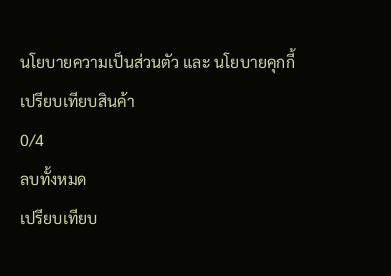นโยบายความเป็นส่วนตัว และ นโยบายคุกกี้
เปรียบเทียบสินค้า
0/4
ลบทั้งหมด
เปรียบเทียบ